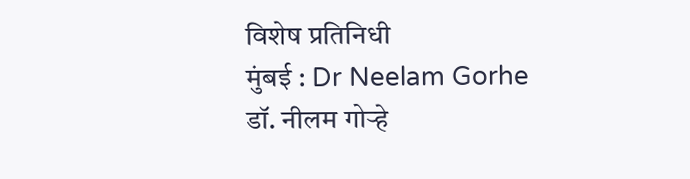विशेष प्रतिनिधी
मुंबई : Dr Neelam Gorhe डॉ. नीलम गोऱ्हे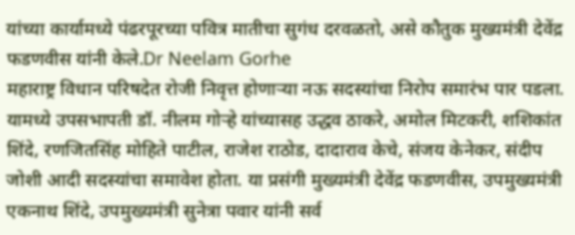यांच्या कार्यामध्ये पंढरपूरच्या पवित्र मातीचा सुगंध दरवळतो, असे कौतुक मुख्यमंत्री देवेंद्र फडणवीस यांनी केले.Dr Neelam Gorhe
महाराष्ट्र विधान परिषदेत रोजी निवृत्त होणाऱ्या नऊ सदस्यांचा निरोप समारंभ पार पडला. यामध्ये उपसभापती डॉ. नीलम गोऱ्हे यांच्यासह उद्धव ठाकरे, अमोल मिटकरी, शशिकांत शिंदे, रणजितसिंह मोहिते पाटील, राजेश राठोड, दादाराव केचे, संजय केनेकर, संदीप जोशी आदी सदस्यांचा समावेश होता. या प्रसंगी मुख्यमंत्री देवेंद्र फडणवीस, उपमुख्यमंत्री एकनाथ शिंदे, उपमुख्यमंत्री सुनेत्रा पवार यांनी सर्व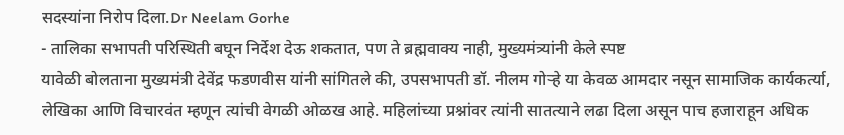सदस्यांना निरोप दिला.Dr Neelam Gorhe
- तालिका सभापती परिस्थिती बघून निर्देश देऊ शकतात, पण ते ब्रह्मवाक्य नाही, मुख्यमंत्र्यांनी केले स्पष्ट
यावेळी बोलताना मुख्यमंत्री देवेंद्र फडणवीस यांनी सांगितले की, उपसभापती डॉ. नीलम गोऱ्हे या केवळ आमदार नसून सामाजिक कार्यकर्त्या, लेखिका आणि विचारवंत म्हणून त्यांची वेगळी ओळख आहे. महिलांच्या प्रश्नांवर त्यांनी सातत्याने लढा दिला असून पाच हजाराहून अधिक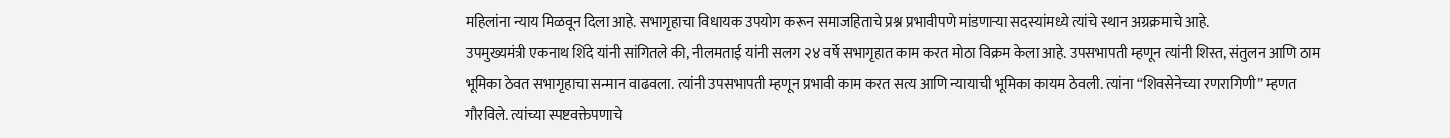महिलांना न्याय मिळवून दिला आहे. सभागृहाचा विधायक उपयोग करून समाजहिताचे प्रश्न प्रभावीपणे मांडणाऱ्या सदस्यांमध्ये त्यांचे स्थान अग्रक्रमाचे आहे.
उपमुख्यमंत्री एकनाथ शिंदे यांनी सांगितले की, नीलमताई यांनी सलग २४ वर्षे सभागृहात काम करत मोठा विक्रम केला आहे. उपसभापती म्हणून त्यांनी शिस्त, संतुलन आणि ठाम भूमिका ठेवत सभागृहाचा सन्मान वाढवला. त्यांनी उपसभापती म्हणून प्रभावी काम करत सत्य आणि न्यायाची भूमिका कायम ठेवली. त्यांना “शिवसेनेच्या रणरागिणी” म्हणत गौरविले. त्यांच्या स्पष्टवक्तेपणाचे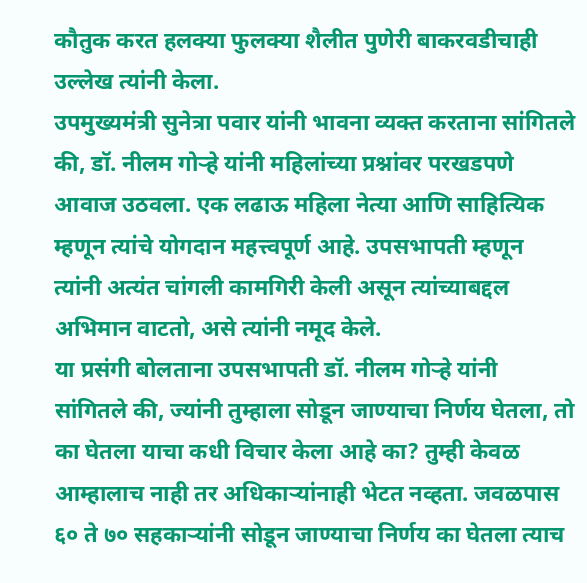कौतुक करत हलक्या फुलक्या शैलीत पुणेरी बाकरवडीचाही उल्लेख त्यांनी केला.
उपमुख्यमंत्री सुनेत्रा पवार यांनी भावना व्यक्त करताना सांगितले की, डॉ. नीलम गोऱ्हे यांनी महिलांच्या प्रश्नांवर परखडपणे आवाज उठवला. एक लढाऊ महिला नेत्या आणि साहित्यिक म्हणून त्यांचे योगदान महत्त्वपूर्ण आहे. उपसभापती म्हणून त्यांनी अत्यंत चांगली कामगिरी केली असून त्यांच्याबद्दल अभिमान वाटतो, असे त्यांनी नमूद केले.
या प्रसंगी बोलताना उपसभापती डॉ. नीलम गोऱ्हे यांनी सांगितले की, ज्यांनी तुम्हाला सोडून जाण्याचा निर्णय घेतला, तो का घेतला याचा कधी विचार केला आहे का? तुम्ही केवळ आम्हालाच नाही तर अधिकाऱ्यांनाही भेटत नव्हता. जवळपास ६० ते ७० सहकाऱ्यांनी सोडून जाण्याचा निर्णय का घेतला त्याच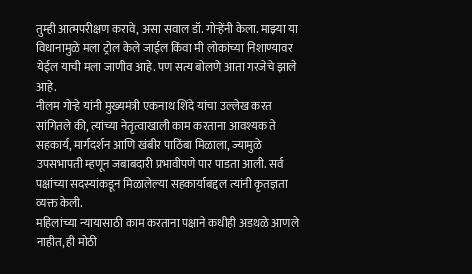तुम्ही आत्मपरीक्षण करावे, असा सवाल डॉ. गोऱ्हेंनी केला. माझ्या या विधानामुळे मला ट्रोल केले जाईल किंवा मी लोकांच्या निशाण्यावर येईल याची मला जाणीव आहे. पण सत्य बोलणे आता गरजेचे झाले आहे.
नीलम गोऱ्हे यांनी मुख्यमंत्री एकनाथ शिंदे यांचा उल्लेख करत सांगितले की, त्यांच्या नेतृत्वाखाली काम करताना आवश्यक ते सहकार्य, मार्गदर्शन आणि खंबीर पाठिंबा मिळाला, ज्यामुळे उपसभापती म्हणून जबाबदारी प्रभावीपणे पार पाडता आली. सर्व पक्षांच्या सदस्यांकडून मिळालेल्या सहकार्याबद्दल त्यांनी कृतज्ञता व्यक्त केली.
महिलांच्या न्यायासाठी काम करताना पक्षाने कधीही अडथळे आणले नाहीत, ही मोठी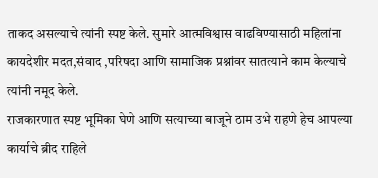ताकद असल्याचे त्यांनी स्पष्ट केले. सुमारे आत्मविश्वास वाढविण्यासाठी महिलांना कायदेशीर मदत,संवाद ,परिषदा आणि सामाजिक प्रश्नांवर सातत्याने काम केल्याचे त्यांनी नमूद केले.
राजकारणात स्पष्ट भूमिका घेणे आणि सत्याच्या बाजूने ठाम उभे राहणे हेच आपल्या कार्याचे ब्रीद राहिले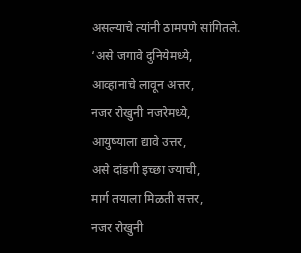असल्याचे त्यांनी ठामपणे सांगितले.
‘असे जगावे दुनियेमध्ये,
आव्हानाचे लावून अत्तर,
नजर रोखुनी नजरेमध्ये,
आयुष्याला द्यावे उत्तर,
असे दांडगी इच्छा ज्याची,
मार्ग तयाला मिळती सत्तर,
नजर रोखुनी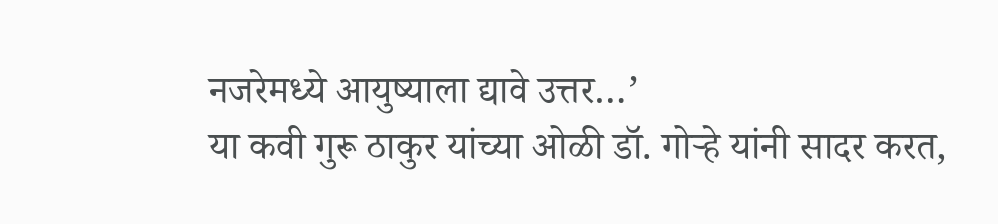नजरेमध्ये आयुष्याला द्यावे उत्तर…’
या कवी गुरू ठाकुर यांच्या ओळी डॉ. गोऱ्हे यांनी सादर करत,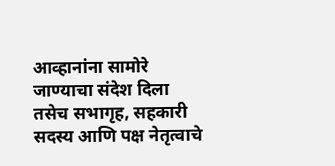आव्हानांना सामोरे जाण्याचा संदेश दिला तसेच सभागृह, सहकारी सदस्य आणि पक्ष नेतृत्वाचे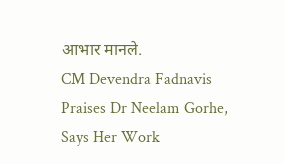आभार मानले.
CM Devendra Fadnavis Praises Dr Neelam Gorhe, Says Her Work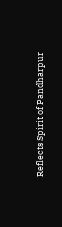Reflects Spirit of Pandharpur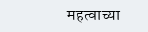महत्वाच्या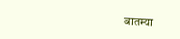बातम्या